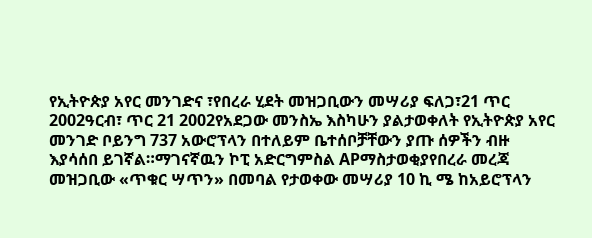የኢትዮጵያ አየር መንገድና ፣የበረራ ሂደት መዝጋቢውን መሣሪያ ፍለጋ፣21 ጥር 2002ዓርብ፣ ጥር 21 2002የአደጋው መንስኤ እስካሁን ያልታወቀለት የኢትዮጵያ አየር መንገድ ቦይንግ 737 አውሮፕላን በተለይም ቤተሰቦቻቸውን ያጡ ሰዎችን ብዙ እያሳሰበ ይገኛል።ማገናኛዉን ኮፒ አድርግምስል APማስታወቂያየበረራ መረጃ መዝጋቢው «ጥቁር ሣጥን» በመባል የታወቀው መሣሪያ 10 ኪ ሜ ከአይሮፕላን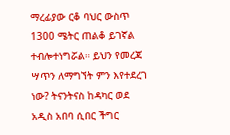ማረፊያው ርቆ ባህር ውስጥ 1300 ሜትር ጠልቆ ይገኛል ተብሎተነግሯል። ይህን የመረጃ ሣጥን ለማግኘት ምን እየተደረገ ነው? ትናንትናስ ከዳካር ወደ አዲስ አበባ ሲበር ችግር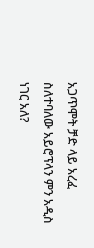አጋጥሞት ቻድ ላይ አረፈ ስለተባለው አይሮፕላን ምን አዲስ ነገር አለ?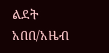ልደት አበበ/አዜብ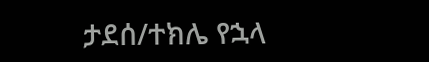ታደሰ/ተክሌ የኋላ